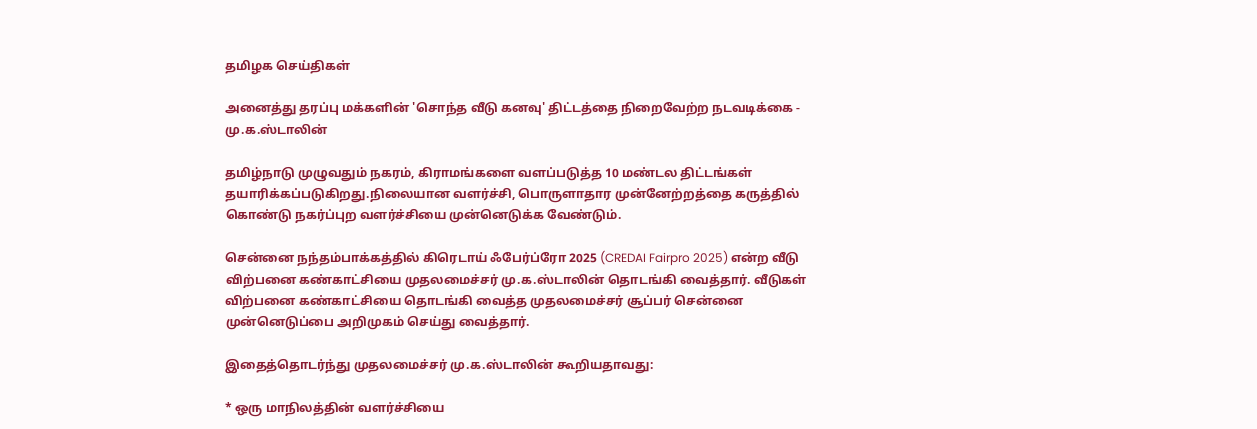தமிழக செய்திகள்

அனைத்து தரப்பு மக்களின் 'சொந்த வீடு கனவு' திட்டத்தை நிறைவேற்ற நடவடிக்கை - மு.க.ஸ்டாலின்

தமிழ்நாடு முழுவதும் நகரம், கிராமங்களை வளப்படுத்த 10 மண்டல திட்டங்கள் தயாரிக்கப்படுகிறது.நிலையான வளர்ச்சி, பொருளாதார முன்னேற்றத்தை கருத்தில் கொண்டு நகர்ப்புற வளர்ச்சியை முன்னெடுக்க வேண்டும்.

சென்னை நந்தம்பாக்கத்தில் கிரெடாய் ஃபேர்ப்ரோ 2025 (CREDAI Fairpro 2025) என்ற வீடு விற்பனை கண்காட்சியை முதலமைச்சர் மு.க.ஸ்டாலின் தொடங்கி வைத்தார். வீடுகள் விற்பனை கண்காட்சியை தொடங்கி வைத்த முதலமைச்சர் சூப்பர் சென்னை முன்னெடுப்பை அறிமுகம் செய்து வைத்தார்.

இதைத்தொடர்ந்து முதலமைச்சர் மு.க.ஸ்டாலின் கூறியதாவது:

* ஒரு மாநிலத்தின் வளர்ச்சியை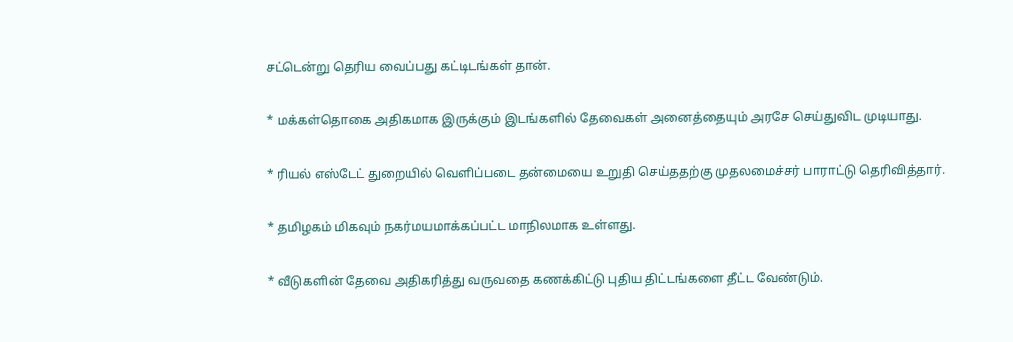சட்டென்று தெரிய வைப்பது கட்டிடங்கள் தான்.

* மக்கள்தொகை அதிகமாக இருக்கும் இடங்களில் தேவைகள் அனைத்தையும் அரசே செய்துவிட முடியாது.

* ரியல் எஸ்டேட் துறையில் வெளிப்படை தன்மையை உறுதி செய்ததற்கு முதலமைச்சர் பாராட்டு தெரிவித்தார்.

* தமிழகம் மிகவும் நகர்மயமாக்கப்பட்ட மாநிலமாக உள்ளது.

* வீடுகளின் தேவை அதிகரித்து வருவதை கணக்கிட்டு புதிய திட்டங்களை தீட்ட வேண்டும்.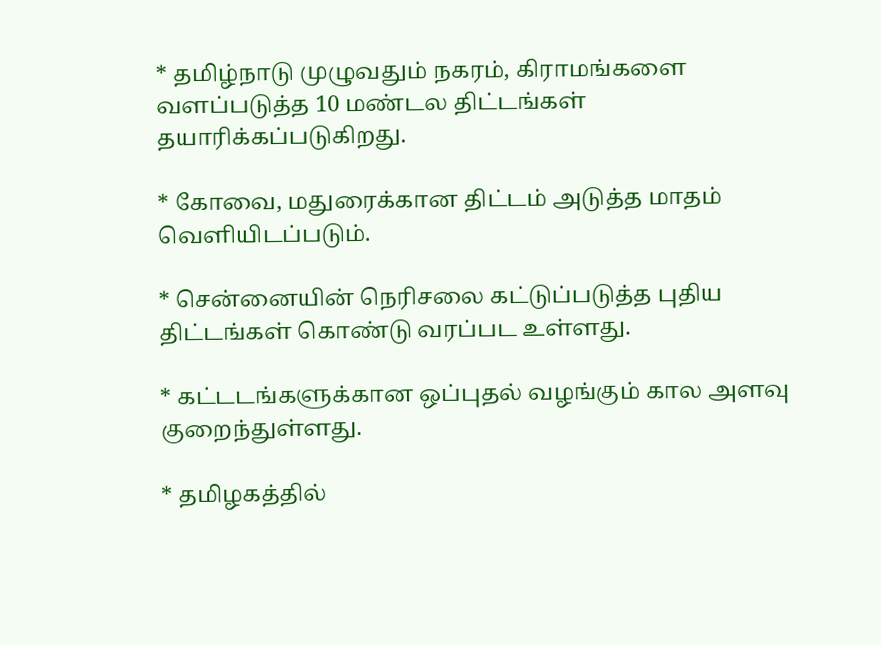* தமிழ்நாடு முழுவதும் நகரம், கிராமங்களை வளப்படுத்த 10 மண்டல திட்டங்கள் தயாரிக்கப்படுகிறது.

* கோவை, மதுரைக்கான திட்டம் அடுத்த மாதம் வெளியிடப்படும்.

* சென்னையின் நெரிசலை கட்டுப்படுத்த புதிய திட்டங்கள் கொண்டு வரப்பட உள்ளது.

* கட்டடங்களுக்கான ஒப்புதல் வழங்கும் கால அளவு குறைந்துள்ளது.

* தமிழகத்தில்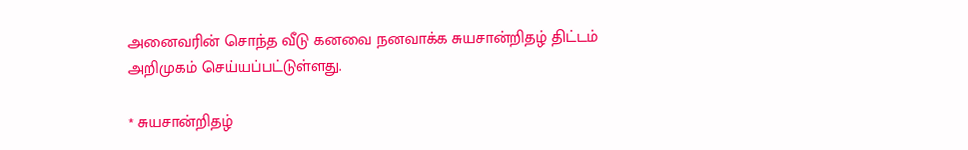அனைவரின் சொந்த வீடு கனவை நனவாக்க சுயசான்றிதழ் திட்டம் அறிமுகம் செய்யப்பட்டுள்ளது.

* சுயசான்றிதழ்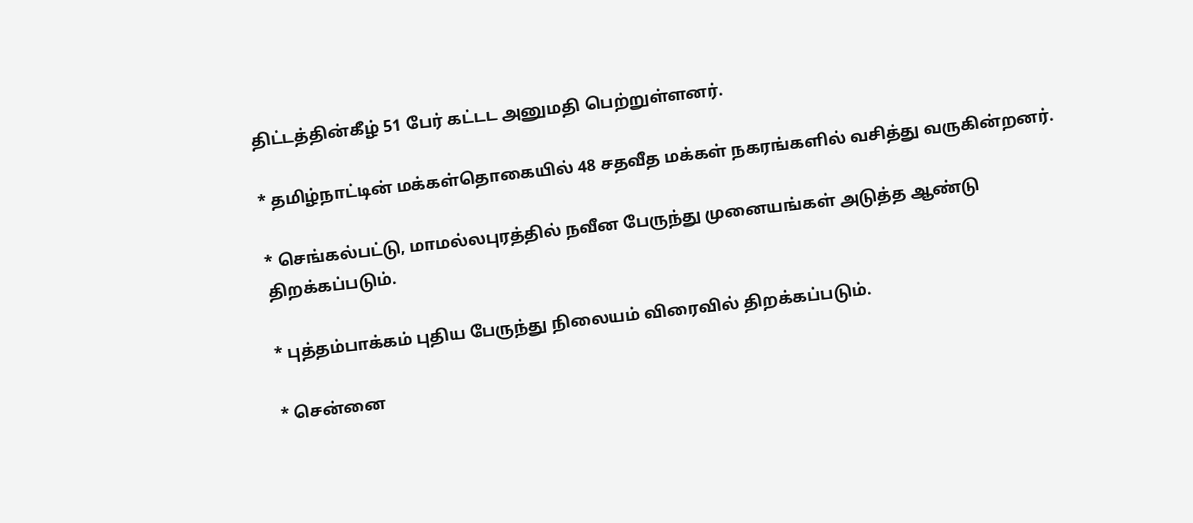திட்டத்தின்கீழ் 51 பேர் கட்டட அனுமதி பெற்றுள்ளனர்.

* தமிழ்நாட்டின் மக்கள்தொகையில் 48 சதவீத மக்கள் நகரங்களில் வசித்து வருகின்றனர்.

* செங்கல்பட்டு, மாமல்லபுரத்தில் நவீன பேருந்து முனையங்கள் அடுத்த ஆண்டு திறக்கப்படும்.

* புத்தம்பாக்கம் புதிய பேருந்து நிலையம் விரைவில் திறக்கப்படும்.

* சென்னை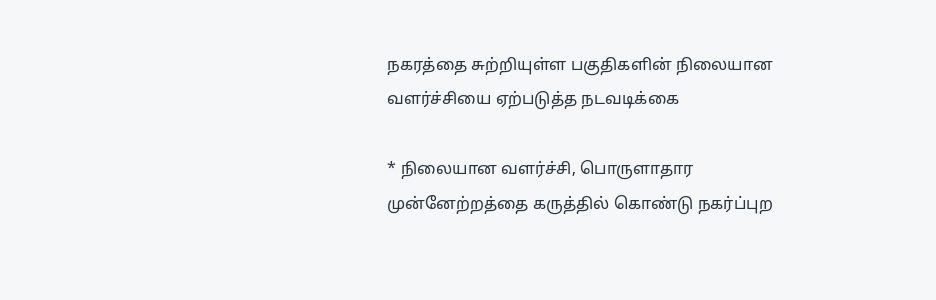நகரத்தை சுற்றியுள்ள பகுதிகளின் நிலையான வளர்ச்சியை ஏற்படுத்த நடவடிக்கை

* நிலையான வளர்ச்சி, பொருளாதார முன்னேற்றத்தை கருத்தில் கொண்டு நகர்ப்புற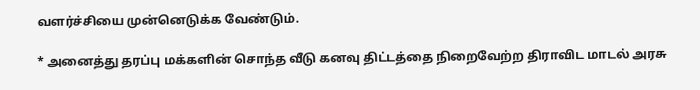வளர்ச்சியை முன்னெடுக்க வேண்டும்.

* அனைத்து தரப்பு மக்களின் சொந்த வீடு கனவு திட்டத்தை நிறைவேற்ற திராவிட மாடல் அரசு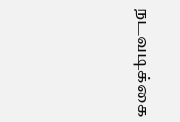நடவடிக்கை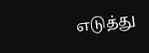எடுத்து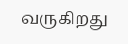வருகிறது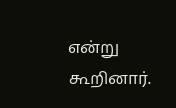என்று கூறினார்.